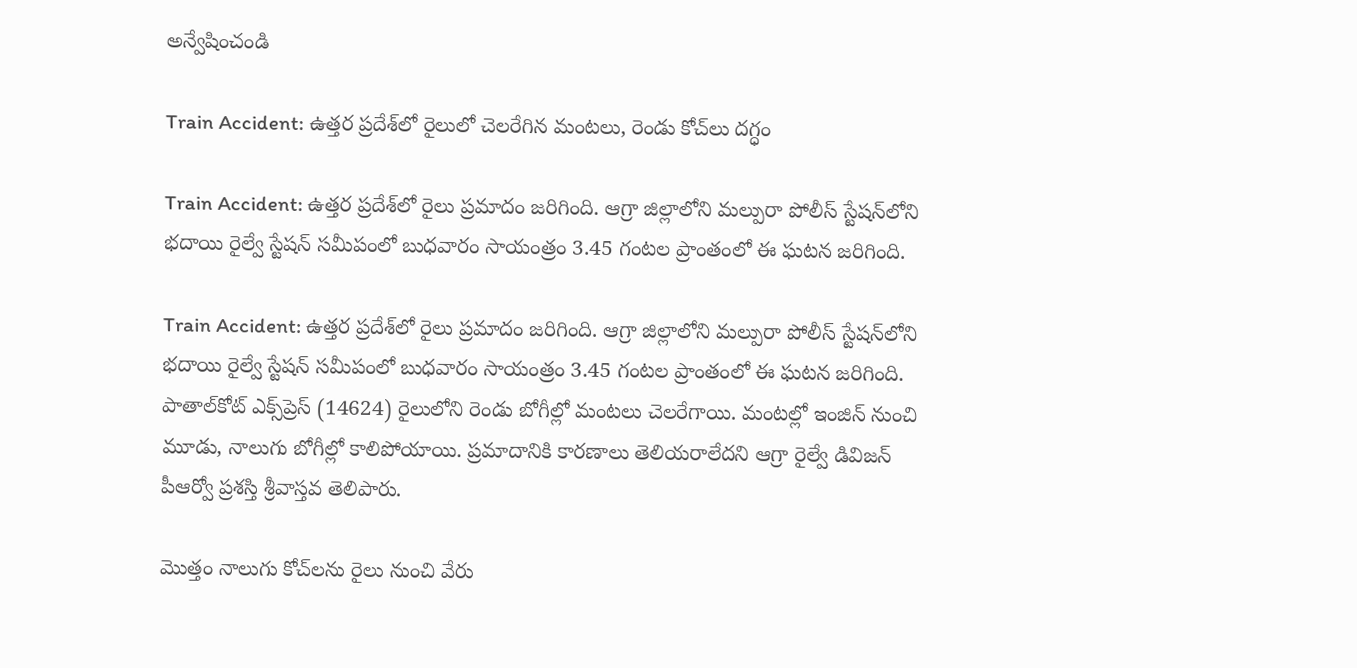అన్వేషించండి

Train Accident: ఉత్తర ప్రదేశ్‌లో రైలులో చెలరేగిన మంటలు, రెండు కోచ్‌లు దగ్ధం

Train Accident: ఉత్తర ప్రదేశ్‌‌లో రైలు ప్రమాదం జరిగింది. ఆగ్రా జిల్లాలోని మల్పురా పోలీస్ స్టేషన్‌లోని భదాయి రైల్వే స్టేషన్ సమీపంలో బుధవారం సాయంత్రం 3.45 గంటల ప్రాంతంలో ఈ ఘటన జరిగింది.

Train Accident: ఉత్తర ప్రదేశ్‌‌లో రైలు ప్రమాదం జరిగింది. ఆగ్రా జిల్లాలోని మల్పురా పోలీస్ స్టేషన్‌లోని భదాయి రైల్వే స్టేషన్ సమీపంలో బుధవారం సాయంత్రం 3.45 గంటల ప్రాంతంలో ఈ ఘటన జరిగింది. పాతాల్‌కోట్ ఎక్స్‌ప్రెస్ (14624) రైలులోని రెండు బోగీల్లో మంటలు చెలరేగాయి. మంటల్లో ఇంజిన్ నుంచి మూడు, నాలుగు బోగీల్లో కాలిపోయాయి. ప్రమాదానికి కారణాలు తెలియరాలేదని ఆగ్రా రైల్వే డివిజన్ పీఆర్వో ప్రశస్తి శ్రీవాస్తవ తెలిపారు.

మొత్తం నాలుగు కోచ్‌లను రైలు నుంచి వేరు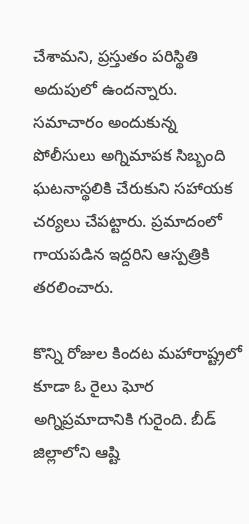చేశామని, ప్రస్తుతం పరిస్థితి అదుపులో ఉందన్నారు. సమాచారం అందుకున్న పోలీసులు అగ్నిమాపక సిబ్బంది ఘటనాస్థలికి చేరుకుని సహాయక చర్యలు చేపట్టారు. ప్రమాదంలో గాయపడిన ఇద్దరిని ఆస్పత్రికి తరలించారు.

కొన్ని రోజుల కిందట మహారాష్ట్రలో కూడా ఓ రైలు ఘోర అగ్నిప్రమాదానికి గురైంది. బీడ్ జిల్లాలోని ఆష్టి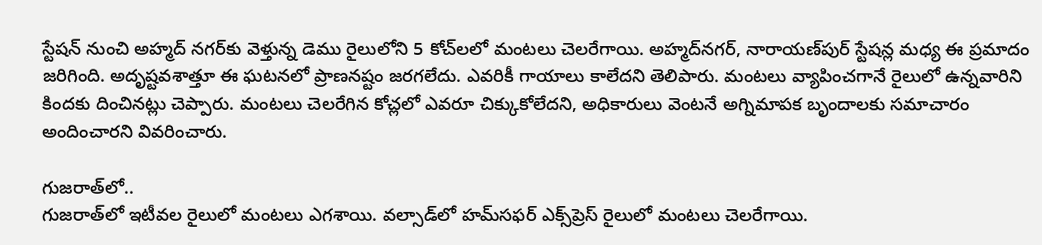స్టేషన్ నుంచి అహ్మద్ నగర్‌కు వెళ్తున్న డెము రైలులోని 5 కోచ్‌లలో మంటలు చెలరేగాయి. అహ్మద్‌నగర్, నారాయణ్‌పుర్ స్టేషన్ల మధ్య ఈ ప్రమాదం జరిగింది. అదృష్టవశాత్తూ ఈ ఘటనలో ప్రాణనష్టం జరగలేదు. ఎవరికీ గాయాలు కాలేదని తెలిపారు. మంటలు వ్యాపించగానే రైలులో ఉన్నవారిని కిందకు దించినట్లు చెప్పారు. మంటలు చెలరేగిన కోచ్లలో ఎవరూ చిక్కుకోలేదని, అధికారులు వెంటనే అగ్నిమాపక బృందాలకు సమాచారం అందించారని వివరించారు.

గుజరాత్‌లో..
గుజరాత్‌లో ఇటీవల రైలులో మంటలు ఎగశాయి. వల్సాడ్‌లో హమ్‌సఫర్‌ ఎక్స్‌ప్రెస్‌ రైలులో మంటలు చెలరేగాయి.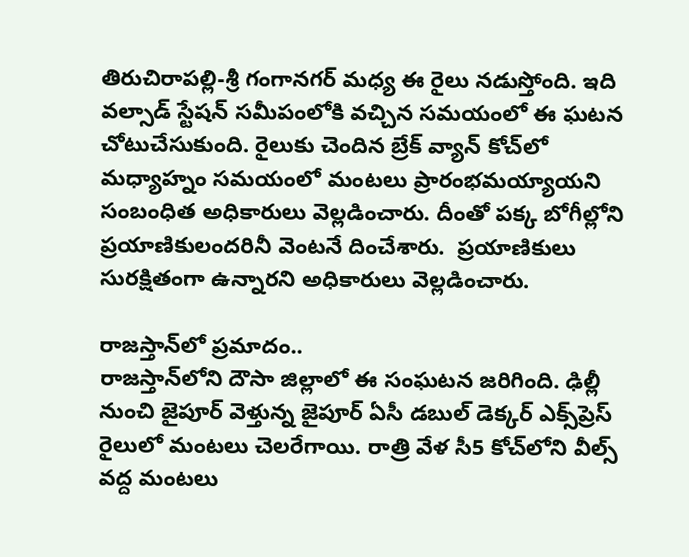తిరుచిరాపల్లి-శ్రీ గంగానగర్‌ మధ్య ఈ రైలు నడుస్తోంది. ఇది వల్సాడ్‌ స్టేషన్‌ సమీపంలోకి వచ్చిన సమయంలో ఈ ఘటన చోటుచేసుకుంది. రైలుకు చెందిన బ్రేక్‌ వ్యాన్‌ కోచ్‌లో మధ్యాహ్నం సమయంలో మంటలు ప్రారంభమయ్యాయని సంబంధిత అధికారులు వెల్లడించారు. దీంతో పక్క బోగీల్లోని ప్రయాణికులందరినీ వెంటనే దించేశారు.  ప్రయాణికులు సురక్షితంగా ఉన్నారని అధికారులు వెల్లడించారు.

రాజస్తాన్‌లో ప్రమాదం..
రాజస్తాన్‌లోని దౌసా జిల్లాలో ఈ సంఘటన జరిగింది. ఢిల్లీ నుంచి జైపూర్‌ వెళ్తున్న జైపూర్ ఏసీ డబుల్ డెక్కర్ ఎక్స్‌ప్రెస్ రైలులో మంటలు చెలరేగాయి. రాత్రి వేళ సీ5 కోచ్‌లోని వీల్స్ వద్ద మంటలు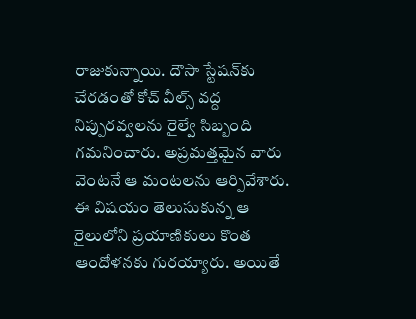రాజుకున్నాయి. దౌసా స్టేషన్‌కు చేరడంతో కోచ్‌ వీల్స్‌ వద్ద నిప్పురవ్వలను రైల్వే సిబ్బంది గమనించారు. అప్రమత్తమైన వారు వెంటనే ఆ మంటలను ఆర్పివేశారు. ఈ విషయం తెలుసుకున్న ఆ రైలులోని ప్రయాణికులు కొంత ఆందోళనకు గురయ్యారు. అయితే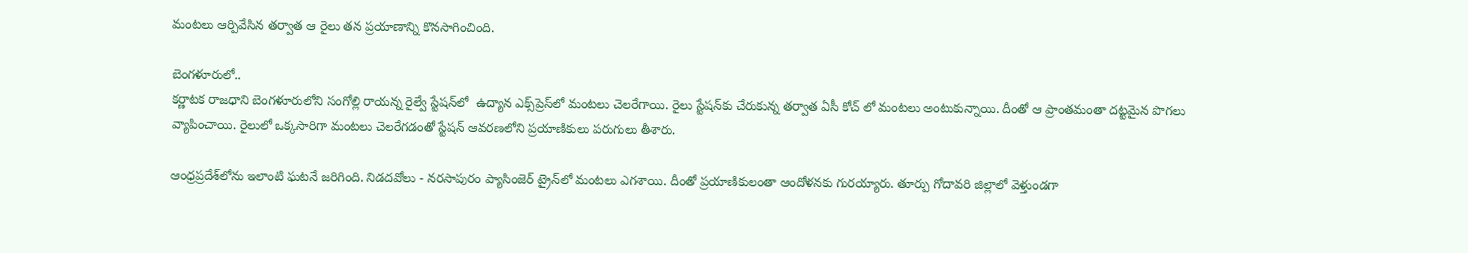మంటలు ఆర్పివేసిన తర్వాత ఆ రైలు తన ప్రయాణాన్ని కొనసాగించింది.

బెంగళూరులో..
కర్ణాటక రాజధాని బెంగళూరులోని సంగోల్లి రాయన్న రైల్వే స్టేషన్‌లో  ఉద్యాన ఎక్స్‌ప్రెస్‌లో మంటలు చెలరేగాయి. రైలు స్టేషన్‌కు చేరుకున్న తర్వాత ఏసీ కోచ్ లో మంటలు అంటుకున్నాయి. దీంతో ఆ ప్రాంతమంతా దట్టమైన పొగలు వ్యాపించాయి. రైలులో ఒక్కసారిగా మంటలు చెలరేగడంతో స్టేషన్ ఆవరణలోని ప్రయాణికులు పరుగులు తీశారు.

ఆంధ్రప్రదేశ్‌లోను ఇలాంటి ఘటనే జరిగింది. నిడదవోలు - నరసాపురం ప్యాసింజెర్ ట్రైన్‌లో మంటలు ఎగశాయి. దీంతో ప్రయాణికులంతా ఆందోళనకు గురయ్యారు. తూర్పు గోదావరి జిల్లాలో వెళ్తుండగా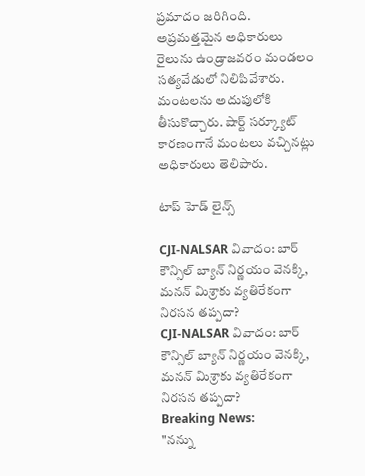ప్రమాదం జరిగింది. అప్రమత్తమైన అధికారులు రైలును ఉండ్రాజవరం మండలం సత్యవేడులో నిలిపివేశారు. మంటలను అదుపులోకి తీసుకొచ్చారు. షార్ట్ సర్క్యూట్ కారణంగానే మంటలు వచ్చినట్లు అధికారులు తెలిపారు.

టాప్ హెడ్ లైన్స్

CJI-NALSAR వివాదం: బార్ కౌన్సిల్ బ్యాన్ నిర్ణయం వెనక్కి, మనన్ మిశ్రాకు వ్యతిరేకంగా నిరసన తప్పదా?
CJI-NALSAR వివాదం: బార్ కౌన్సిల్ బ్యాన్ నిర్ణయం వెనక్కి, మనన్ మిశ్రాకు వ్యతిరేకంగా నిరసన తప్పదా?
Breaking News:
"నన్ను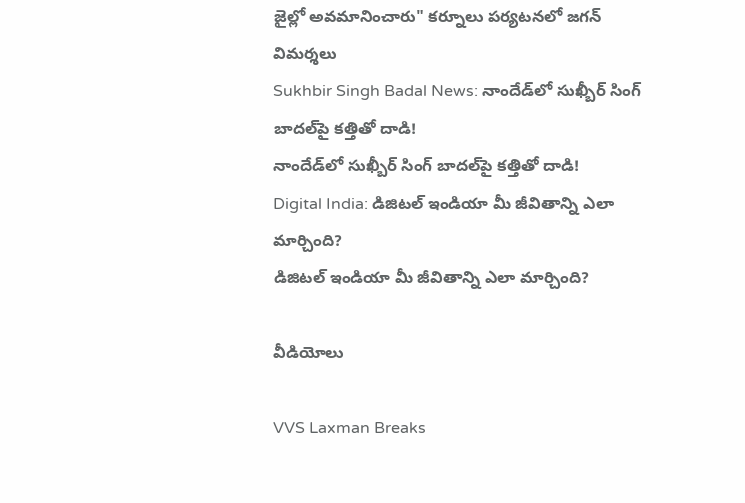జైల్లో అవమానించారు" కర్నూలు పర్యటనలో జగన్ విమర్శలు
Sukhbir Singh Badal News: నాందేడ్‌లో సుఖ్బీర్ సింగ్ బాదల్‌పై కత్తితో దాడి!
నాందేడ్‌లో సుఖ్బీర్ సింగ్ బాదల్‌పై కత్తితో దాడి!
Digital India: డిజిటల్ ఇండియా మీ జీవితాన్ని ఎలా మార్చింది?
డిజిటల్ ఇండియా మీ జీవితాన్ని ఎలా మార్చింది?

వీడియోలు

VVS Laxman Breaks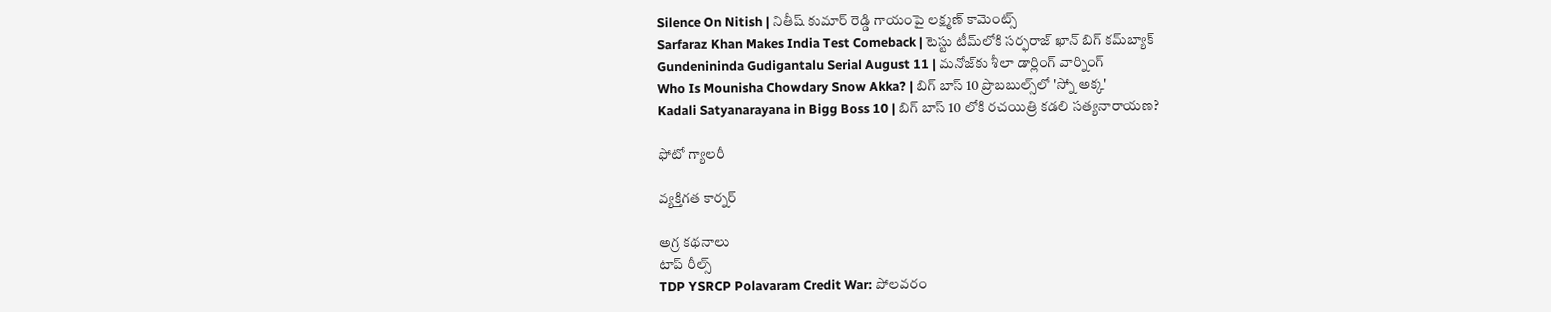Silence On Nitish | నితీష్ కుమార్ రెడ్డి గాయంపై లక్ష్మణ్ కామెంట్స్
Sarfaraz Khan Makes India Test Comeback | టెస్టు టీమ్‌లోకి సర్ఫరాజ్ ఖాన్ బిగ్ కమ్‌బ్యాక్
Gundenininda Gudigantalu Serial August 11 | మనోజ్‌కు శీలా డార్లింగ్ వార్నింగ్
Who Is Mounisha Chowdary Snow Akka? | బిగ్ బాస్ 10 ప్రొబబుల్స్‌లో 'స్నో అక్క'
Kadali Satyanarayana in Bigg Boss 10 | బిగ్ బాస్ 10 లోకి రచయిత్రి కడలి సత్యనారాయణ?

ఫోటో గ్యాలరీ

వ్యక్తిగత కార్నర్

అగ్ర కథనాలు
టాప్ రీల్స్
TDP YSRCP Polavaram Credit War: పోలవరం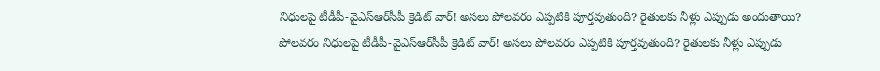నిధులపై టీడీపీ-వైఎస్‌ఆర్‌సీపీ క్రెడిట్ వార్! అసలు పోలవరం ఎప్పటికి పూర్తవుతుంది? రైతులకు నీళ్లు ఎప్పుడు అందుతాయి?
పోలవరం నిధులపై టీడీపీ-వైఎస్‌ఆర్‌సీపీ క్రెడిట్ వార్! అసలు పోలవరం ఎప్పటికి పూర్తవుతుంది? రైతులకు నీళ్లు ఎప్పుడు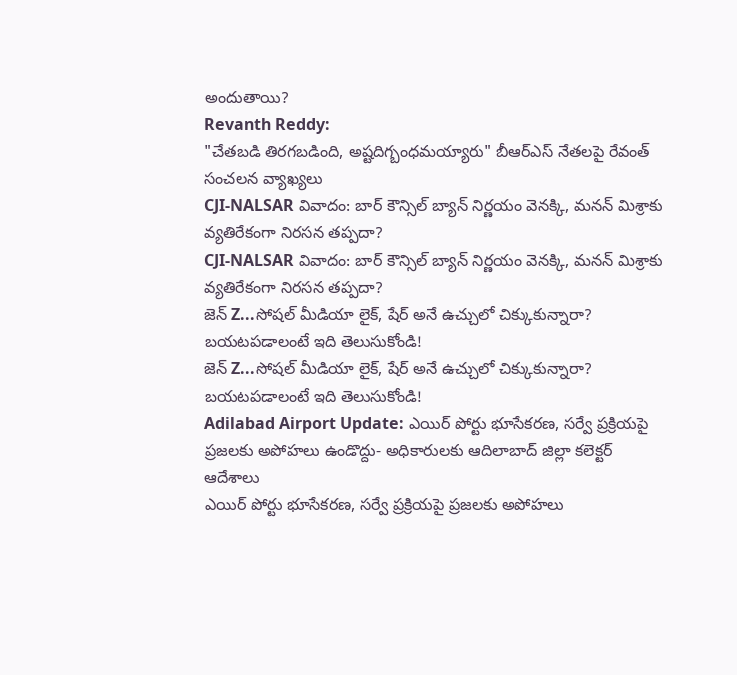అందుతాయి?
Revanth Reddy:
"చేతబడి తిరగబడింది, అష్టదిగ్బంధమయ్యారు" బీఆర్‌ఎస్ నేతలపై రేవంత్ సంచలన వ్యాఖ్యలు
CJI-NALSAR వివాదం: బార్ కౌన్సిల్ బ్యాన్ నిర్ణయం వెనక్కి, మనన్ మిశ్రాకు వ్యతిరేకంగా నిరసన తప్పదా?
CJI-NALSAR వివాదం: బార్ కౌన్సిల్ బ్యాన్ నిర్ణయం వెనక్కి, మనన్ మిశ్రాకు వ్యతిరేకంగా నిరసన తప్పదా?
జెన్ Z...సోషల్ మీడియా లైక్‌, షేర్ అనే ఉచ్చులో చిక్కుకున్నారా? బయటపడాలంటే ఇది తెలుసుకోండి!
జెన్ Z...సోషల్ మీడియా లైక్‌, షేర్ అనే ఉచ్చులో చిక్కుకున్నారా? బయటపడాలంటే ఇది తెలుసుకోండి!
Adilabad Airport Update: ఎయిర్ పోర్టు భూసేకరణ, సర్వే ప్రక్రియపై ప్రజలకు అపోహలు ఉండొద్దు- అధికారులకు ఆదిలాబాద్ జిల్లా కలెక్టర్‌ ఆదేశాలు
ఎయిర్ పోర్టు భూసేకరణ, సర్వే ప్రక్రియపై ప్రజలకు అపోహలు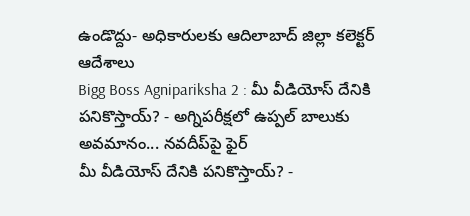ఉండొద్దు- అధికారులకు ఆదిలాబాద్ జిల్లా కలెక్టర్‌ ఆదేశాలు
Bigg Boss Agnipariksha 2 : మీ వీడియోస్ దేనికి పనికొస్తాయ్? - అగ్నిపరీక్షలో ఉప్పల్ బాలుకు అవమానం... నవదీప్‌పై ఫైర్
మీ వీడియోస్ దేనికి పనికొస్తాయ్? -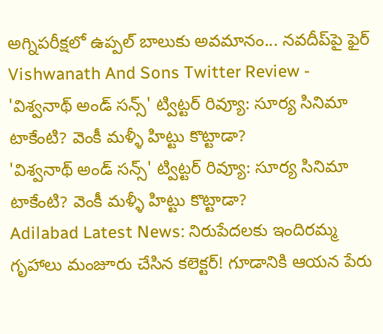అగ్నిపరీక్షలో ఉప్పల్ బాలుకు అవమానం... నవదీప్‌పై ఫైర్
Vishwanath And Sons Twitter Review - 'విశ్వనాథ్ అండ్ సన్స్' ట్విట్టర్ రివ్యూ: సూర్య సినిమా టాకేంటి? వెంకీ మళ్ళీ హిట్టు కొట్టాడా?
'విశ్వనాథ్ అండ్ సన్స్' ట్విట్టర్ రివ్యూ: సూర్య సినిమా టాకేంటి? వెంకీ మళ్ళీ హిట్టు కొట్టాడా?
Adilabad Latest News: నిరుపేదలకు ఇందిరమ్మ గృహాలు మంజూరు చేసిన కలెక్టర్! గూడానికి ఆయన పేరు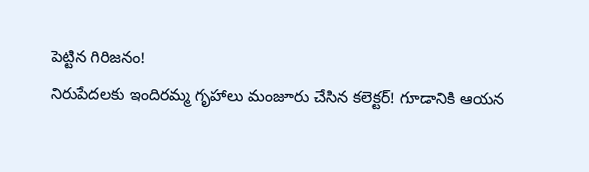పెట్టిన గిరిజనం!
నిరుపేదలకు ఇందిరమ్మ గృహాలు మంజూరు చేసిన కలెక్టర్! గూడానికి ఆయన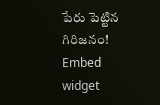పేరు పెట్టిన గిరిజనం!
Embed widget